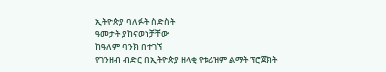ኢትዮጵያ ባለፉት ስድስት
ዓመታት ያከናወነቻቸው
ከዓለም ባንክ በተገኘ
የገንዘብ ብድር በኢትዮጵያ ዘላቂ የቱሪዝም ልማት ፕሮጀክት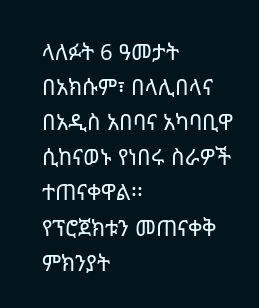ላለፉት 6 ዓመታት በአክሱም፣ በላሊበላና በአዲስ አበባና አካባቢዋ
ሲከናወኑ የነበሩ ስራዎች ተጠናቀዋል፡፡
የፕሮጀክቱን መጠናቀቅ ምክንያት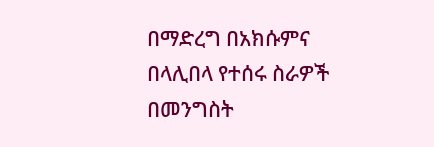በማድረግ በአክሱምና በላሊበላ የተሰሩ ስራዎች በመንግስት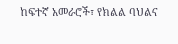ከፍተኛ አመራሮች፣ የክልል ባህልና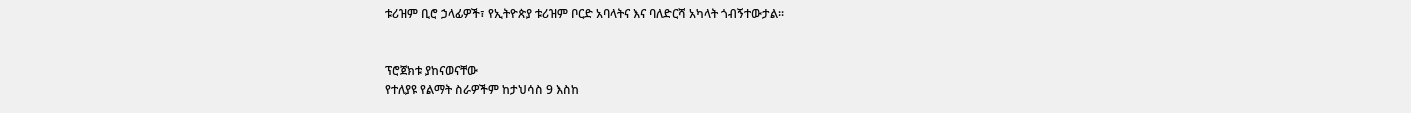ቱሪዝም ቢሮ ኃላፊዎች፣ የኢትዮጵያ ቱሪዝም ቦርድ አባላትና እና ባለድርሻ አካላት ጎብኝተውታል፡፡


ፕሮጀክቱ ያከናወናቸው
የተለያዩ የልማት ስራዎችም ከታህሳስ 9 እስከ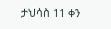ታህሳስ 11 ቀን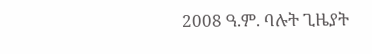2008 ዓ.ም. ባሉት ጊዜያት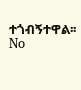ተጎብኝተዋል፡፡
No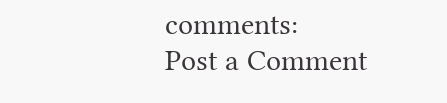comments:
Post a Comment